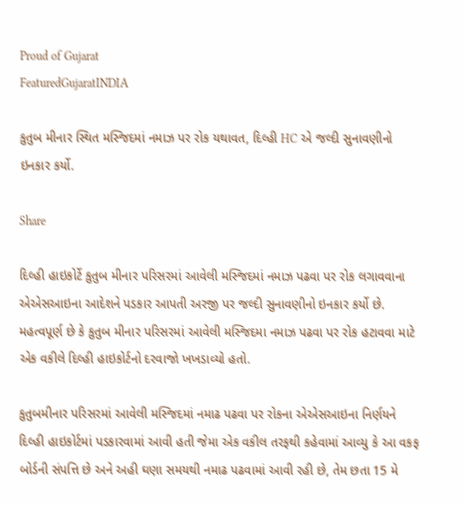Proud of Gujarat
FeaturedGujaratINDIA

કુતુબ મીનાર સ્થિત મસ્જિદમાં નમાઝ પર રોક યથાવત, દિલ્હી HC એ જલ્દી સુનાવણીનો ઇનકાર કર્યો.

Share

દિલ્હી હાઇકોર્ટે કુતુબ મીનાર પરિસરમાં આવેલી મસ્જિદમાં નમાઝ પઢવા પર રોક લગાવવાના એએસઆઇના આદેશને પડકાર આપતી અરજી પર જલ્દી સુનાવણીનો ઇનકાર કર્યો છે. મહત્વપૂર્ણ છે કે કુતુબ મીનાર પરિસરમાં આવેલી મસ્જિદમા નમાઝ પઢવા પર રોક હટાવવા માટે એક વકીલે દિલ્હી હાઇકોર્ટનો દરવાજો ખખડાવ્યો હતો.

કુતુબમીનાર પરિસરમાં આવેલી મસ્જિદમાં નમાઢ પઢવા પર રોકના એએસઆઇના નિર્ણયને દિલ્હી હાઇકોર્ટમાં પડકારવામાં આવી હતી જેમા એક વકીલ તરફથી કહેવામાં આવ્યુ કે આ વકફ બોર્ડની સંપત્તિ છે અને અહી ઘણા સમયથી નમાઢ પઢવામાં આવી રહી છે, તેમ છતા 15 મે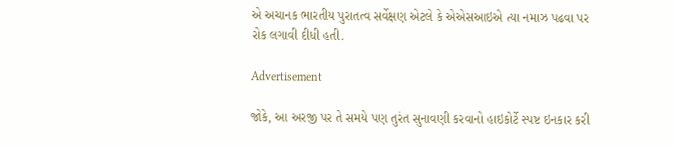એ અચાનક ભારતીય પુરાતત્વ સર્વેક્ષણ એટલે કે એએસઆઇએ ત્યા નમાઝ પઢવા પર રોક લગાવી દીધી હતી.

Advertisement

જોકે, આ અરજી પર તે સમયે પણ તુરંત સુનાવણી કરવાનો હાઇકોર્ટે સ્પષ્ટ ઇનકાર કરી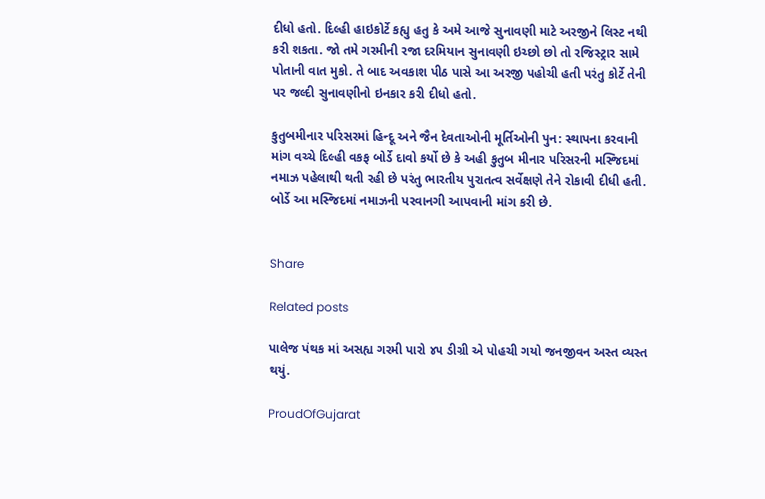દીધો હતો. દિલ્હી હાઇકોર્ટે કહ્યુ હતુ કે અમે આજે સુનાવણી માટે અરજીને લિસ્ટ નથી કરી શકતા. જો તમે ગરમીની રજા દરમિયાન સુનાવણી ઇચ્છો છો તો રજિસ્ટ્રાર સામે પોતાની વાત મુકો. તે બાદ અવકાશ પીઠ પાસે આ અરજી પહોચી હતી પરંતુ કોર્ટે તેની પર જલ્દી સુનાવણીનો ઇનકાર કરી દીધો હતો.

કુતુબમીનાર પરિસરમાં હિન્દૂ અને જૈન દેવતાઓની મૂર્તિઓની પુન: સ્થાપના કરવાની માંગ વચ્ચે દિલ્હી વકફ બોર્ડે દાવો કર્યો છે કે અહી કુતુબ મીનાર પરિસરની મસ્જિદમાં નમાઝ પહેલાથી થતી રહી છે પરંતુ ભારતીય પુરાતત્વ સર્વેક્ષણે તેને રોકાવી દીધી હતી. બોર્ડે આ મસ્જિદમાં નમાઝની પરવાનગી આપવાની માંગ કરી છે.


Share

Related posts

પાલેજ પંથક માં અસહ્ય ગરમી પારો ૪૫ ડીગ્રી એ પોહચી ગયો જનજીવન અસ્ત વ્યસ્ત થયું.

ProudOfGujarat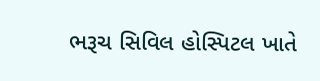ભરૂચ સિવિલ હોસ્પિટલ ખાતે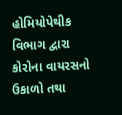હોમિયોપેથીક વિભાગ દ્વારા કોરોના વાયરસનો ઉકાળો તથા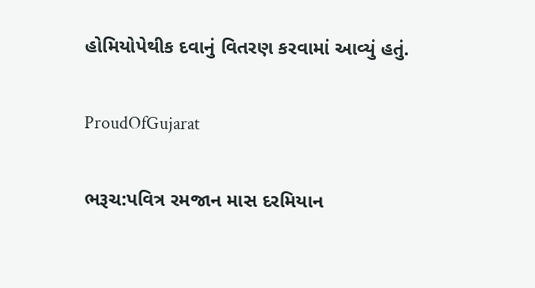હોમિયોપેથીક દવાનું વિતરણ કરવામાં આવ્યું હતું.

ProudOfGujarat

ભરૂચ:પવિત્ર રમજાન માસ દરમિયાન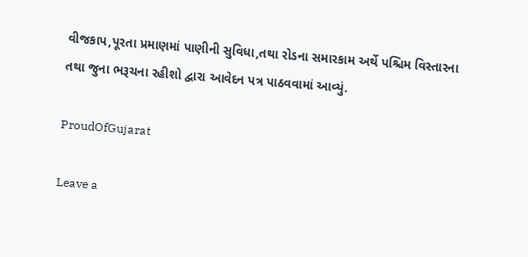વીજકાપ,પૂરતા પ્રમાણમાં પાણીની સુવિધા,તથા રોડના સમારકામ અર્થે પશ્ચિમ વિસ્તારના તથા જુના ભરૂચના રહીશો દ્વારા આવેદન પત્ર પાઠવવામાં આવ્યું.

ProudOfGujarat

Leave a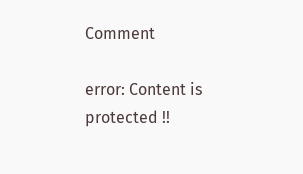Comment

error: Content is protected !!